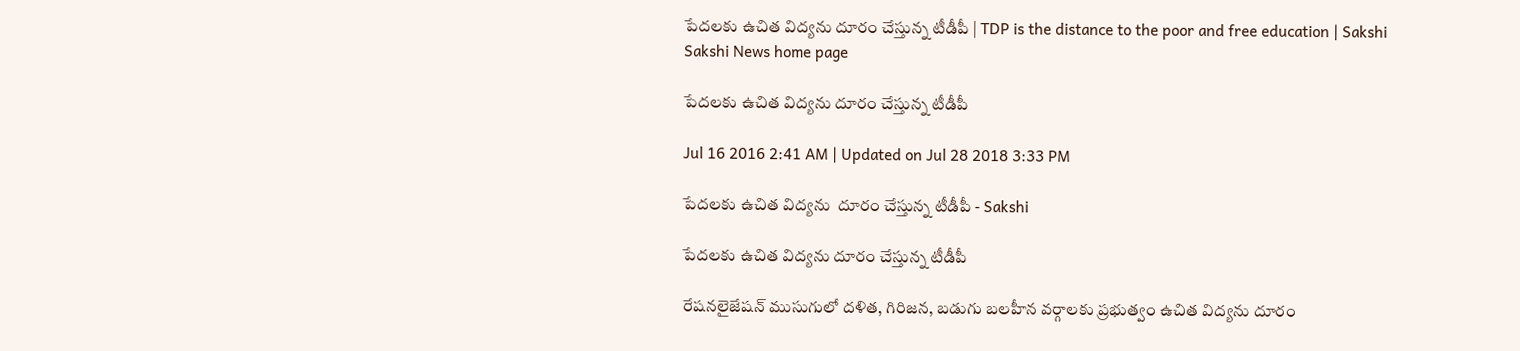పేదలకు ఉచిత విద్యను దూరం చేస్తున్న టీడీపీ | TDP is the distance to the poor and free education | Sakshi
Sakshi News home page

పేదలకు ఉచిత విద్యను దూరం చేస్తున్న టీడీపీ

Jul 16 2016 2:41 AM | Updated on Jul 28 2018 3:33 PM

పేదలకు ఉచిత విద్యను  దూరం చేస్తున్న టీడీపీ - Sakshi

పేదలకు ఉచిత విద్యను దూరం చేస్తున్న టీడీపీ

రేషనలైజేషన్ ముసుగులో దళిత, గిరిజన, బడుగు బలహీన వర్గాలకు ప్రభుత్వం ఉచిత విద్యను దూరం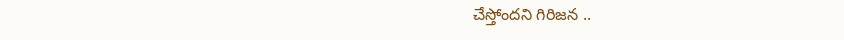చేస్తోందని గిరిజన ..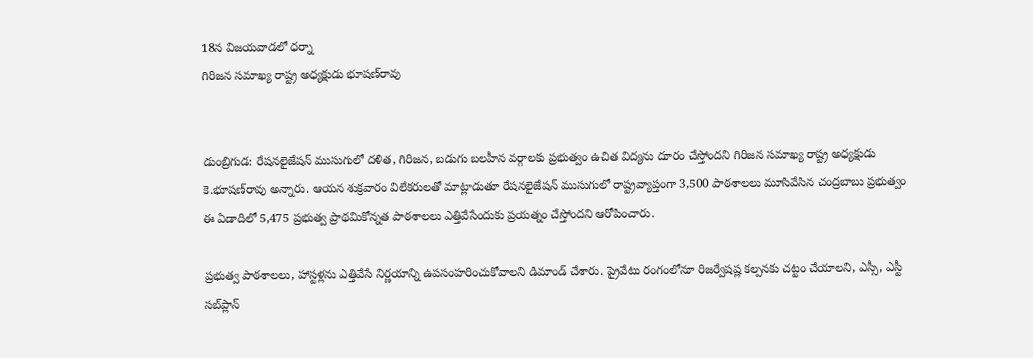18న విజయవాడలో ధర్నా
గిరిజన సమాఖ్య రాష్ట్ర అధ్యక్షుడు భూషణ్‌రావు


డుంబ్రిగుడ: రేషనలైజేషన్ ముసుగులో దళిత, గిరిజన, బడుగు బలహీన వర్గాలకు ప్రభుత్వం ఉచిత విద్యను దూరం చేస్తోందని గిరిజన సమాఖ్య రాష్ట్ర అధ్యక్షుడు కె.భూషణ్‌రావు అన్నారు. ఆయన శుక్రవారం విలేకరులతో మాట్లాడుతూ రేషనలైజేషన్ ముసుగులో రాష్ట్రవ్యాప్తంగా 3,500 పాఠశాలలు మూసివేసిన చంద్రబాబు ప్రభుత్వం ఈ ఏడాదిలో 5,475 ప్రభుత్వ ప్రాథమికోన్నత పాఠశాలలు ఎత్తివేసేందుకు ప్రయత్నం చేస్తోందని ఆరోపించారు.

ప్రభుత్వ పాఠశాలలు, హాస్టళ్లను ఎత్తివేసే నిర్ణయాన్ని ఉపసంహరించుకోవాలని డిమాండ్ చేశారు. ప్రైవేటు రంగంలోనూ రిజర్వేషష్ల కల్పనకు చట్టం చేయాలని, ఎస్సీ, ఎస్టీ సబ్‌ప్లాన్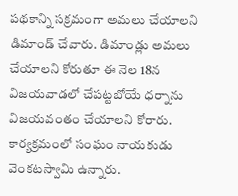పథకాన్ని సక్రమంగా అమలు చేయాలని డిమాండ్ చేవారు. డిమాండ్లు అమలు చేయాలని కోరుతూ ఈ నెల 18న విజయవాడలో చేపట్టబోయే ధర్నాను విజయవంతం చేయాలని కోరారు. కార్యక్రమంలో సంఘం నాయకుడు వెంకటస్వామి ఉన్నారు.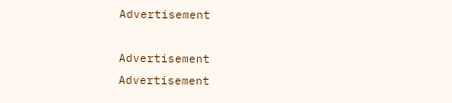Advertisement

Advertisement
Advertisement